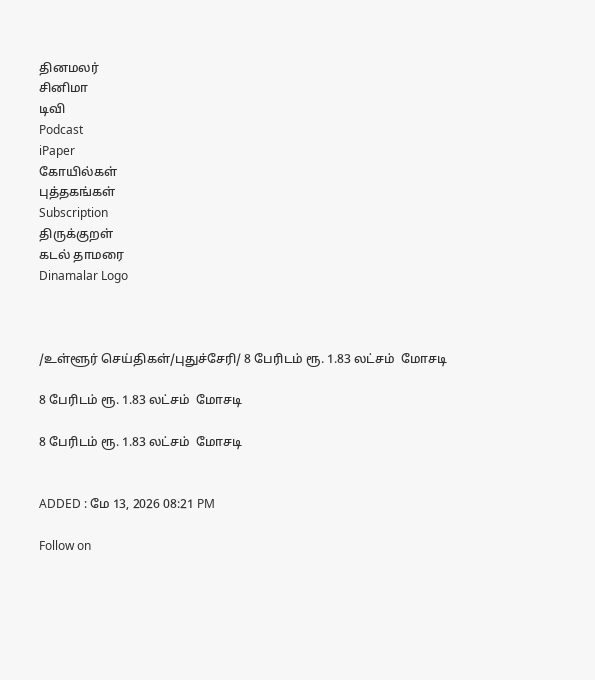தினமலர்
சினிமா
டிவி
Podcast
iPaper
கோயில்கள்
புத்தகங்கள்
Subscription
திருக்குறள்
கடல் தாமரை
Dinamalar Logo



/உள்ளூர் செய்திகள்/புதுச்சேரி/ 8 பேரிடம் ரூ. 1.83 லட்சம்  மோசடி

8 பேரிடம் ரூ. 1.83 லட்சம்  மோசடி

8 பேரிடம் ரூ. 1.83 லட்சம்  மோசடி


ADDED : மே 13, 2026 08:21 PM

Follow on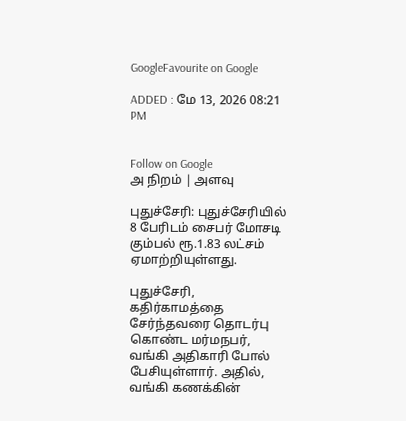GoogleFavourite on Google

ADDED : மே 13, 2026 08:21 PM


Follow on Google
அ நிறம் | அளவு

புதுச்சேரி: புதுச்சேரியில் 8 பேரிடம் சைபர் மோசடி கும்பல் ரூ.1.83 லட்சம் ஏமாற்றியுள்ளது.

புதுச்சேரி, கதிர்காமத்தை சேர்ந்தவரை தொடர்பு கொண்ட மர்மநபர், வங்கி அதிகாரி போல் பேசியுள்ளார். அதில், வங்கி கணக்கின்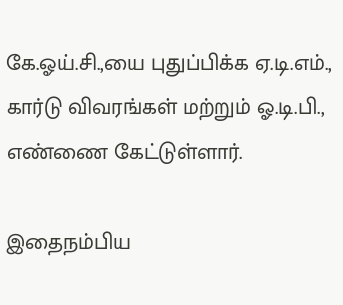கே.ஓய்.சி.,யை புதுப்பிக்க ஏ.டி.எம்., கார்டு விவரங்கள் மற்றும் ஓ.டி.பி., எண்ணை கேட்டுள்ளார்.

இதைநம்பிய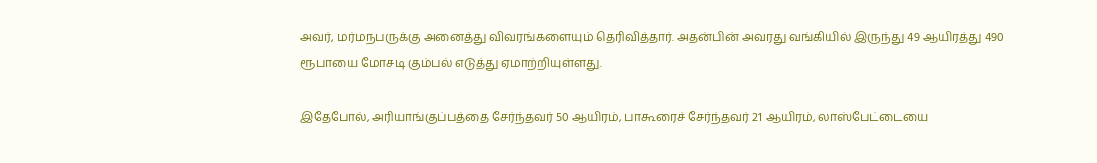அவர், மர்மநபருக்கு அனைத்து விவரங்களையும் தெரிவித்தார். அதன்பின் அவரது வங்கியில் இருந்து 49 ஆயிரத்து 490 ரூபாயை மோசடி கும்பல் எடுத்து ஏமாற்றியுள்ளது.

இதேபோல், அரியாங்குப்பத்தை சேர்ந்தவர் 50 ஆயிரம், பாகூரைச் சேர்ந்தவர் 21 ஆயிரம், லாஸ்பேட்டையை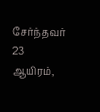சேர்ந்தவர் 23 ஆயிரம்,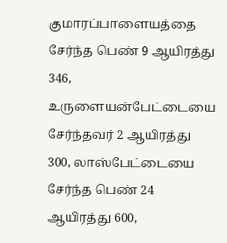குமாரப்பாளையத்தை சேர்ந்த பெண் 9 ஆயிரத்து 346, உருளையன்பேட்டையை சேர்ந்தவர் 2 ஆயிரத்து 300, லாஸ்பேட்டையை சேர்ந்த பெண் 24 ஆயிரத்து 600,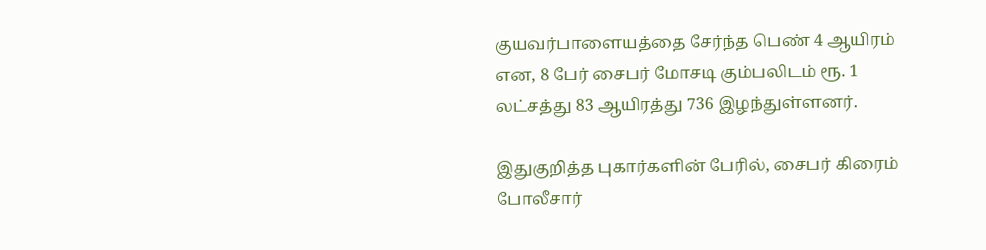குயவர்பாளையத்தை சேர்ந்த பெண் 4 ஆயிரம் என, 8 பேர் சைபர் மோசடி கும்பலிடம் ரூ. 1 லட்சத்து 83 ஆயிரத்து 736 இழந்துள்ளனர்.

இதுகுறித்த புகார்களின் பேரில், சைபர் கிரைம் போலீசார்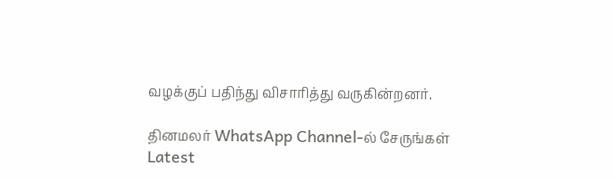வழக்குப் பதிந்து விசாரித்து வருகின்றனர்.

தினமலர் WhatsApp Channel-ல் சேருங்கள்
Latest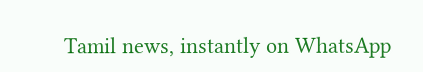Tamil news, instantly on WhatsApp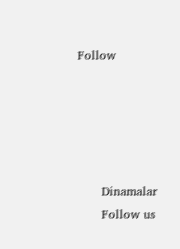Follow





      Dinamalar
      Follow us